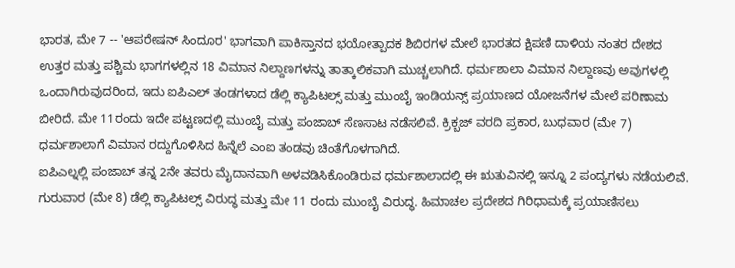ಭಾರತ, ಮೇ 7 -- 'ಆಪರೇಷನ್ ಸಿಂದೂರ' ಭಾಗವಾಗಿ ಪಾಕಿಸ್ತಾನದ ಭಯೋತ್ಪಾದಕ ಶಿಬಿರಗಳ ಮೇಲೆ ಭಾರತದ ಕ್ಷಿಪಣಿ ದಾಳಿಯ ನಂತರ ದೇಶದ ಉತ್ತರ ಮತ್ತು ಪಶ್ಚಿಮ ಭಾಗಗಳಲ್ಲಿನ 18 ವಿಮಾನ ನಿಲ್ದಾಣಗಳನ್ನು ತಾತ್ಕಾಲಿಕವಾಗಿ ಮುಚ್ಚಲಾಗಿದೆ. ಧರ್ಮಶಾಲಾ ವಿಮಾನ ನಿಲ್ದಾಣವು ಅವುಗಳಲ್ಲಿ ಒಂದಾಗಿರುವುದರಿಂದ, ಇದು ಐಪಿಎಲ್ ತಂಡಗಳಾದ ಡೆಲ್ಲಿ ಕ್ಯಾಪಿಟಲ್ಸ್ ಮತ್ತು ಮುಂಬೈ ಇಂಡಿಯನ್ಸ್ ಪ್ರಯಾಣದ ಯೋಜನೆಗಳ ಮೇಲೆ ಪರಿಣಾಮ ಬೀರಿದೆ. ಮೇ 11ರಂದು ಇದೇ ಪಟ್ಟಣದಲ್ಲಿ ಮುಂಬೈ ಮತ್ತು ಪಂಜಾಬ್ ಸೆಣಸಾಟ ನಡೆಸಲಿವೆ. ಕ್ರಿಕ್ಬಜ್ ವರದಿ ಪ್ರಕಾರ, ಬುಧವಾರ (ಮೇ 7) ಧರ್ಮಶಾಲಾಗೆ ವಿಮಾನ ರದ್ದುಗೊಳಿಸಿದ ಹಿನ್ನೆಲೆ ಎಂಐ ತಂಡವು ಚಿಂತೆಗೊಳಗಾಗಿದೆ.
ಐಪಿಎಲ್ನಲ್ಲಿ ಪಂಜಾಬ್ ತನ್ನ 2ನೇ ತವರು ಮೈದಾನವಾಗಿ ಅಳವಡಿಸಿಕೊಂಡಿರುವ ಧರ್ಮಶಾಲಾದಲ್ಲಿ ಈ ಋತುವಿನಲ್ಲಿ ಇನ್ನೂ 2 ಪಂದ್ಯಗಳು ನಡೆಯಲಿವೆ. ಗುರುವಾರ (ಮೇ 8) ಡೆಲ್ಲಿ ಕ್ಯಾಪಿಟಲ್ಸ್ ವಿರುದ್ಧ ಮತ್ತು ಮೇ 11 ರಂದು ಮುಂಬೈ ವಿರುದ್ಧ. ಹಿಮಾಚಲ ಪ್ರದೇಶದ ಗಿರಿಧಾಮಕ್ಕೆ ಪ್ರಯಾಣಿಸಲು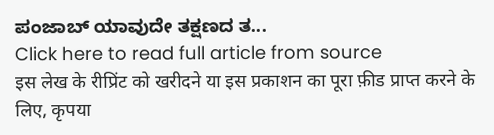ಪಂಜಾಬ್ ಯಾವುದೇ ತಕ್ಷಣದ ತ...
Click here to read full article from source
इस लेख के रीप्रिंट को खरीदने या इस प्रकाशन का पूरा फ़ीड प्राप्त करने के लिए, कृपया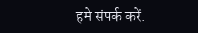हमे संपर्क करें.